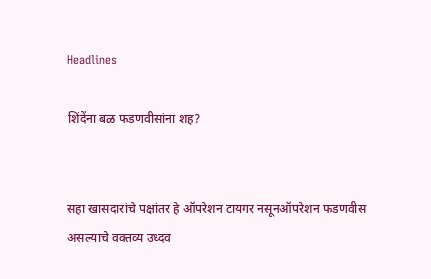Headlines

शिंदेंना बळ फडणवीसांना शह?


सहा खासदारांचे पक्षांतर हे ऑपरेशन टायगर नसूनऑपरेशन फडणवीस असल्याचे वक्तव्य उध्दव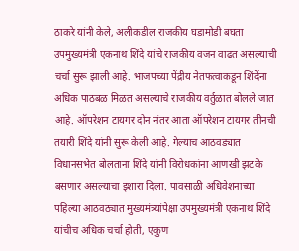ठाकरे यांनी केले, अलीकडील राजकीय घडामोडी बघता उपमुख्यमंत्री एकनाथ शिंदे यांचे राजकीय वजन वाढत असल्याची चर्चा सुरू झाली आहे. भाजपच्या पेंद्रीय नेतफत्वाकडून शिंदेंना अधिक पाठबळ मिळत असल्याचे राजकीय वर्तुळात बोलले जात आहे. ऑपरेशन टायगर दोन नंतर आता ऑपरेशन टायगर तीनची तयारी शिंदे यांनी सुरू केली आहे. गेल्याच आठवड्यात विधानसभेत बोलताना शिंदे यांनी विरोधकांना आणखी झटके बसणार असल्याचा इशारा दिला. पावसाळी अधिवेशनाच्या पहिल्या आठवठ्यात मुख्यमंत्र्यांपेक्षा उपमुख्यमंत्री एकनाथ शिंदे यांचीच अधिक चर्चा होती, एकुण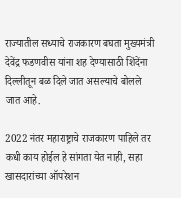राज्यातील सध्याचे राजकारण बघता मुख्यमंत्री देवेंद्र फडणवीस यांना शह देण्यासाठी शिंदेंना दिल्लीतून बळ दिले जात असल्याचे बोलले जात आहे.

2022 नंतर महाराष्ट्राचे राजकारण पाहिले तर कधी काय होईल हे सांगता येत नाही, सहा खासदारांच्या ऑपरेशन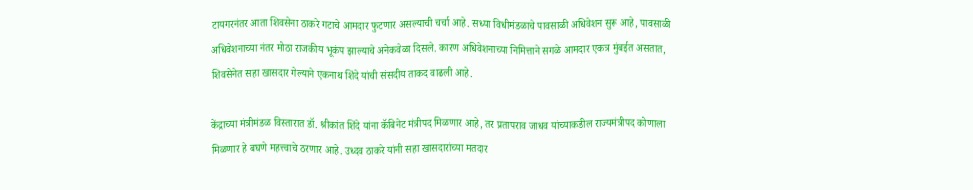टायगरनंतर आता शिवसेना ठाकरे गटाचे आमदार फुटणार असल्याची चर्चा आहे. सध्या विधीमंडळाचे पावसाळी अधिवेशन सुरू आहे, पावसाळी अधिवेशनाच्या नंतर मोठा राजकीय भूकंप झाल्याचे अनेकवेळा दिसले. कारण अधिवेशनाच्या निमित्ताने सगळे आमदार एकत्र मुंबईत असतात, शिवसेनेत सहा खासदार गेल्याने एकनाथ शिंदे यांची संसदीय ताकद वाढली आहे.

केंद्राच्या मंत्रीमंडळ विस्तारात डॉ. श्रीकांत शिंदे यांना कॅबिनेट मंत्रीपद मिळणार आहे, तर प्रतापराव जाधव यांच्याकडील राज्यमंत्रीपद कोणाला मिळणार हे बघणे महत्त्वाचे ठरणार आहे. उध्दव ठाकरे यांनी सहा खासदारांच्या मतदार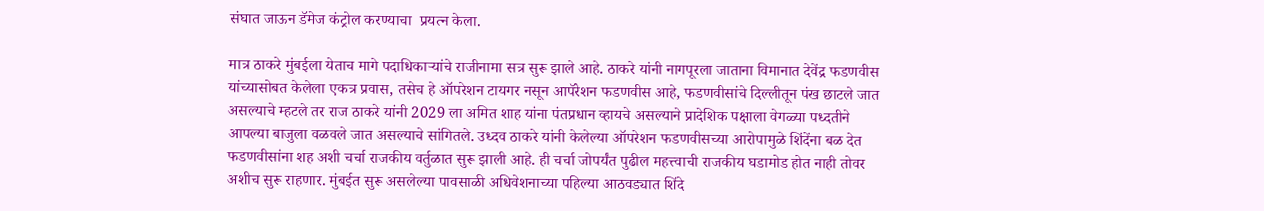संघात जाऊन डॅमेज कंट्रोल करण्याचा  प्रयत्न केला.

मात्र ठाकरे मुंबईला येताच मागे पदाधिकाऱ्यांचे राजीनामा सत्र सुरू झाले आहे. ठाकरे यांनी नागपूरला जाताना विमानात देवेंद्र फडणवीस यांच्यासोबत केलेला एकत्र प्रवास, तसेच हे ऑपरेशन टायगर नसून आपॅरेशन फडणवीस आहे, फडणवीसांचे दिल्लीतून पंख छाटले जात असल्याचे म्हटले तर राज ठाकरे यांनी 2029 ला अमित शाह यांना पंतप्रधान व्हायचे असल्याने प्रादेशिक पक्षाला वेगळ्या पध्दतीने आपल्या बाजुला वळवले जात असल्याचे सांगितले. उध्दव ठाकरे यांनी केलेल्या ऑपरेशन फडणवीसच्या आरोपामुळे शिंदेंना बळ देत फडणवीसांना शह अशी चर्चा राजकीय वर्तुळात सुरू झाली आहे. ही चर्चा जोपर्यंत पुढील महत्त्वाची राजकीय घडामोड होत नाही तोवर अशीच सुरू राहणार. मुंबईत सुरू असलेल्या पावसाळी अधिवेशनाच्या पहिल्या आठवड्यात शिंदे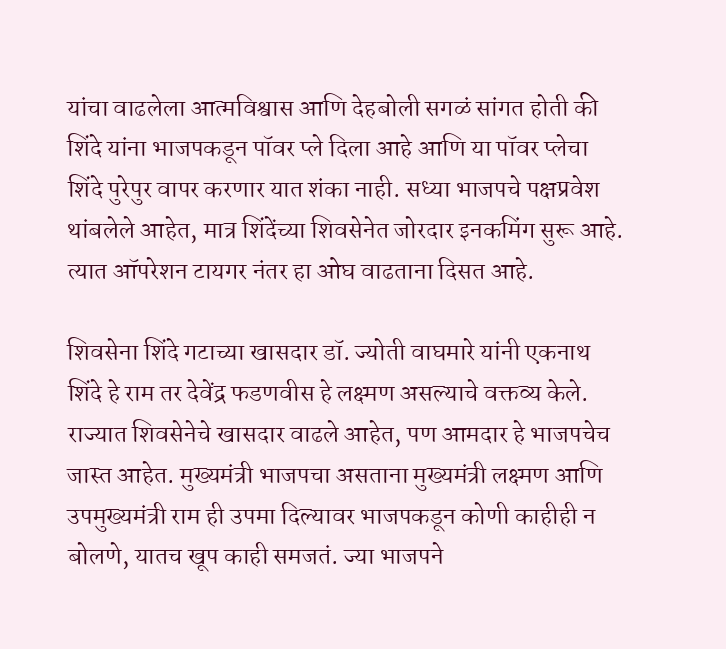यांचा वाढलेला आत्मविश्वास आणि देहबोली सगळं सांगत होती की शिंदे यांना भाजपकडून पॉवर प्ले दिला आहे आणि या पॉवर प्लेचा शिंदे पुरेपुर वापर करणार यात शंका नाही. सध्या भाजपचे पक्षप्रवेश थांबलेले आहेत, मात्र शिंदेंच्या शिवसेनेत जोरदार इनकमिंग सुरू आहे. त्यात ऑपरेशन टायगर नंतर हा ओघ वाढताना दिसत आहे.

शिवसेना शिंदे गटाच्या खासदार डॉ. ज्योती वाघमारे यांनी एकनाथ शिंदे हे राम तर देवेंद्र फडणवीस हे लक्ष्मण असल्याचे वक्तव्य केले. राज्यात शिवसेनेचे खासदार वाढले आहेत, पण आमदार हे भाजपचेच जास्त आहेत. मुख्यमंत्री भाजपचा असताना मुख्यमंत्री लक्ष्मण आणि उपमुख्यमंत्री राम ही उपमा दिल्यावर भाजपकडून कोणी काहीही न बोलणे, यातच खूप काही समजतं. ज्या भाजपने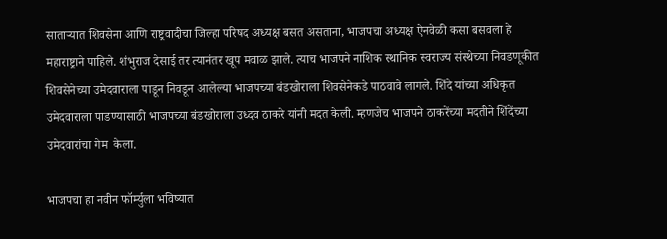साताऱ्यात शिवसेना आणि राष्ट्रवादीचा जिल्हा परिषद अध्यक्ष बसत असताना, भाजपचा अध्यक्ष ऐनवेळी कसा बसवला हे महाराष्ट्राने पाहिले. शंभुराज देसाई तर त्यानंतर खूप मवाळ झाले. त्याच भाजपने नाशिक स्थानिक स्वराज्य संस्थेच्या निवडणूकीत शिवसेनेच्या उमेदवाराला पाडून निवडून आलेल्या भाजपच्या बंडखोराला शिवसेनेकडे पाठवावे लागले. शिंदे यांच्या अधिकृत उमेदवाराला पाडण्यासाठी भाजपच्या बंडखोराला उध्दव ठाकरे यांनी मदत केली. म्हणजेच भाजपने ठाकरेंच्या मदतीने शिंदेंच्या उमेदवारांचा गेम  केला.

भाजपचा हा नवीन फॉर्म्युला भविष्यात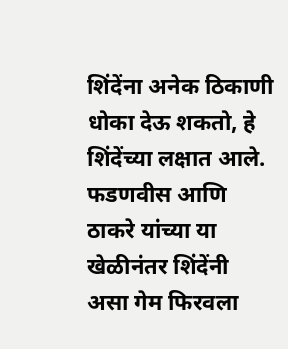शिंदेंना अनेक ठिकाणी धोका देऊ शकतो, हे शिंदेंच्या लक्षात आले. फडणवीस आणि ठाकरे यांच्या या खेळीनंतर शिंदेंनी असा गेम फिरवला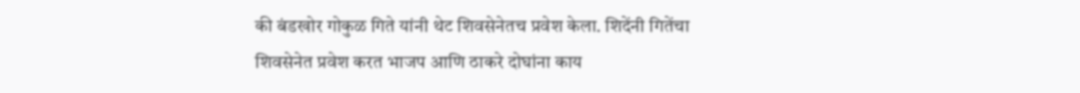की बंडखोर गोकुळ गिते यांनी थेट शिवसेनेतच प्रवेश केला. शिदेंनी गितेंचा शिवसेनेत प्रवेश करत भाजप आणि ठाकरे दोघांना काय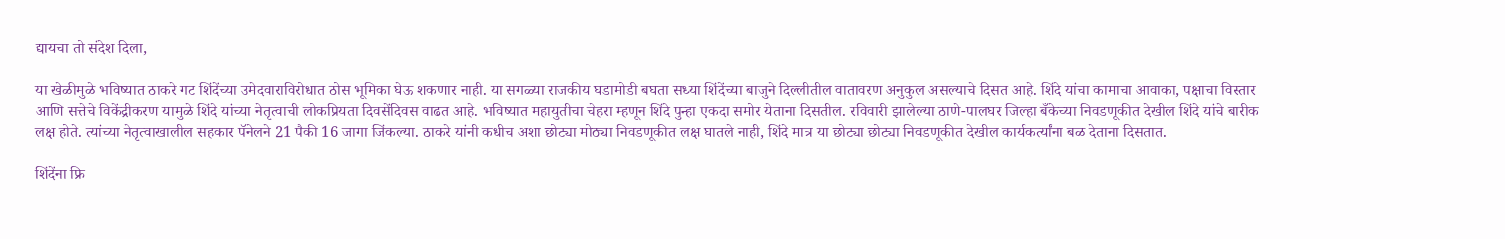द्यायचा तो संदेश दिला,

या खेळीमुळे भविष्यात ठाकरे गट शिंदेंच्या उमेदवाराविरोधात ठोस भूमिका घेऊ शकणार नाही. या सगळ्या राजकीय घडामोडी बघता सध्या शिंदेंच्या बाजुने दिल्लीतील वातावरण अनुकुल असल्याचे दिसत आहे. शिंदे यांचा कामाचा आवाका, पक्षाचा विस्तार आणि सत्तेचे विकेंद्रीकरण यामुळे शिंदे यांच्या नेतृत्वाची लोकप्रियता दिवसेंदिवस वाढत आहे. भविष्यात महायुतीचा चेहरा म्हणून शिंदे पुन्हा एकदा समोर येताना दिसतील. रविवारी झालेल्या ठाणे-पालघर जिल्हा बँकेच्या निवडणूकीत देखील शिंदे यांचे बारीक लक्ष होते. त्यांच्या नेतृत्वाखालील सहकार पॅनेलने 21 पैकी 16 जागा जिंकल्या. ठाकरे यांनी कधीच अशा छोट्या मोठ्या निवडणूकीत लक्ष घातले नाही, शिंदे मात्र या छोट्या छोट्या निवडणूकीत देखील कार्यकर्त्यांना बळ देताना दिसतात.

शिंदेंना फ्रि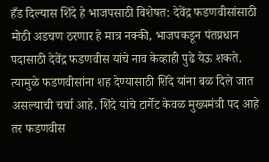हँड दिल्यास शिंदे हे भाजपसाठी विशेषत: देवेंद्र फडणवीसांसाठी मोठी अडचण ठरणार हे मात्र नक्की, भाजपकडून पंतप्रधान पदासाठी देवेंद्र फडणवीस यांचे नाव केव्हाही पुढे येऊ शकते. त्यामुळे फडणवीसांना शह देण्यासाठी शिंदे यांना बळ दिले जात असल्याची चर्चा आहे. शिंदे यांचे टार्गेट केवळ मुख्यमंत्री पद आहे तर फडणवीस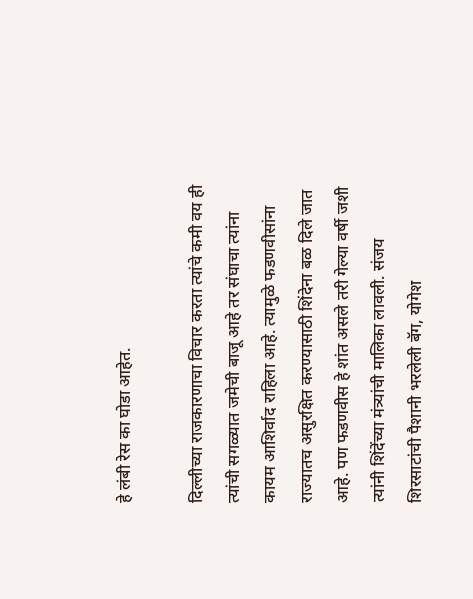हे लंबी रेस का घोडा आहेत.

दिल्लीच्या राजकारणाचा विचार करता त्यांचे कमी वय ही त्यांची सगळ्यात जमेची बाजू आहे तर संघाचा त्यांना कायम आशिर्वाद राहिला आहे. त्यामुळे फडणवीसांना राज्यातच असुरक्षित करण्यासाठी शिंदेना बळ दिले जात आहे. पण फडणवीस हे शांत असले तरी गेल्या वर्षी जशी त्यांनी शिंदेंच्या मंत्र्यांची मालिका लावली. संजय शिरसाटांची पैशानी भरलेली बॅग, योगेश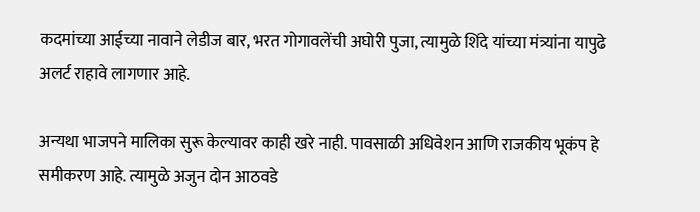कदमांच्या आईच्या नावाने लेडीज बार, भरत गोगावलेंची अघोरी पुजा, त्यामुळे शिंदे यांच्या मंत्र्यांना यापुढे अलर्ट राहावे लागणार आहे.

अन्यथा भाजपने मालिका सुरू केल्यावर काही खरे नाही. पावसाळी अधिवेशन आणि राजकीय भूकंप हे समीकरण आहे. त्यामुळे अजुन दोन आठवडे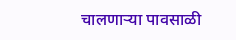चालणाऱ्या पावसाळी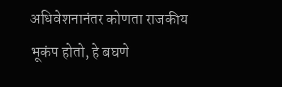अधिवेशनानंतर कोणता राजकीय भूकंप होतो, हे बघणे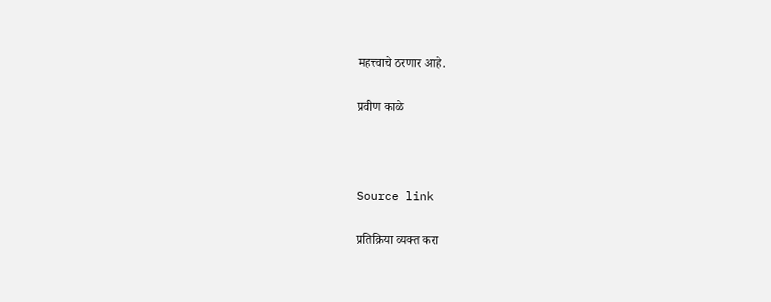महत्त्वाचे ठरणार आहे.

प्रवीण काळे



Source link

प्रतिक्रिया व्यक्त करा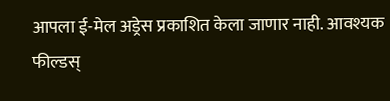आपला ई-मेल अड्रेस प्रकाशित केला जाणार नाही. आवश्यक फील्डस्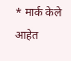* मार्क केले आहेत